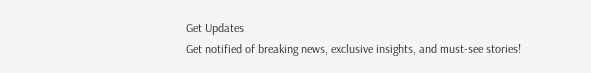Get Updates
Get notified of breaking news, exclusive insights, and must-see stories!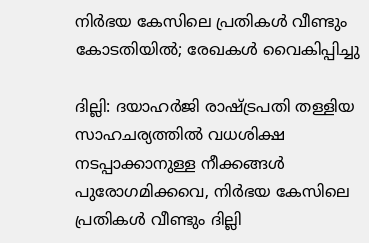നിര്‍ഭയ കേസിലെ പ്രതികള്‍ വീണ്ടും കോടതിയില്‍; രേഖകള്‍ വൈകിപ്പിച്ചു

ദില്ലി: ദയാഹര്‍ജി രാഷ്ട്രപതി തള്ളിയ സാഹചര്യത്തില്‍ വധശിക്ഷ നടപ്പാക്കാനുള്ള നീക്കങ്ങള്‍ പുരോഗമിക്കവെ, നിര്‍ഭയ കേസിലെ പ്രതികള്‍ വീണ്ടും ദില്ലി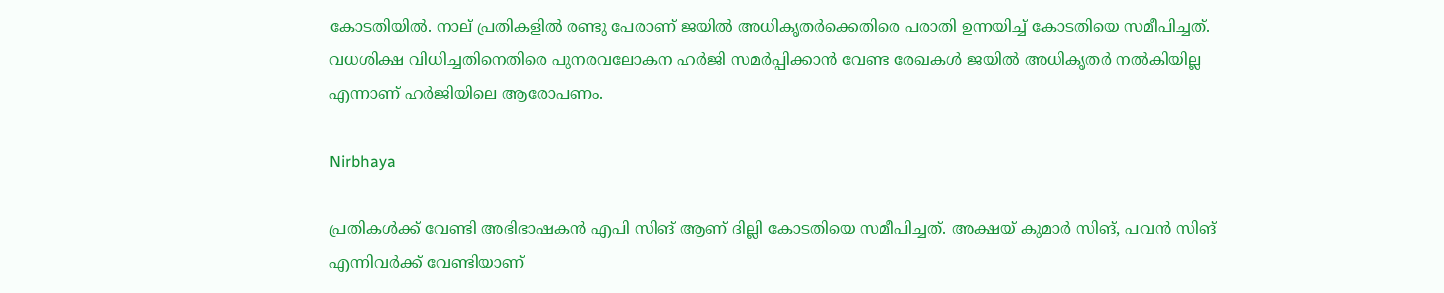കോടതിയില്‍. നാല് പ്രതികളില്‍ രണ്ടു പേരാണ് ജയില്‍ അധികൃതര്‍ക്കെതിരെ പരാതി ഉന്നയിച്ച് കോടതിയെ സമീപിച്ചത്. വധശിക്ഷ വിധിച്ചതിനെതിരെ പുനരവലോകന ഹര്‍ജി സമര്‍പ്പിക്കാന്‍ വേണ്ട രേഖകള്‍ ജയില്‍ അധികൃതര്‍ നല്‍കിയില്ല എന്നാണ് ഹര്‍ജിയിലെ ആരോപണം.

Nirbhaya

പ്രതികള്‍ക്ക് വേണ്ടി അഭിഭാഷകന്‍ എപി സിങ് ആണ് ദില്ലി കോടതിയെ സമീപിച്ചത്. അക്ഷയ് കുമാര്‍ സിങ്, പവന്‍ സിങ് എന്നിവര്‍ക്ക് വേണ്ടിയാണ്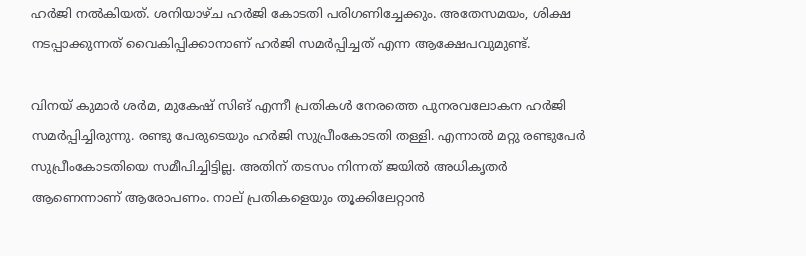ഹര്‍ജി നല്‍കിയത്. ശനിയാഴ്ച ഹര്‍ജി കോടതി പരിഗണിച്ചേക്കും. അതേസമയം, ശിക്ഷ നടപ്പാക്കുന്നത് വൈകിപ്പിക്കാനാണ് ഹര്‍ജി സമര്‍പ്പിച്ചത് എന്ന ആക്ഷേപവുമുണ്ട്.

വിനയ് കുമാര്‍ ശര്‍മ, മുകേഷ് സിങ് എന്നീ പ്രതികള്‍ നേരത്തെ പുനരവലോകന ഹര്‍ജി സമര്‍പ്പിച്ചിരുന്നു. രണ്ടു പേരുടെയും ഹര്‍ജി സുപ്രീംകോടതി തള്ളി. എന്നാല്‍ മറ്റു രണ്ടുപേര്‍ സുപ്രീംകോടതിയെ സമീപിച്ചിട്ടില്ല. അതിന് തടസം നിന്നത് ജയില്‍ അധികൃതര്‍ ആണെന്നാണ് ആരോപണം. നാല് പ്രതികളെയും തൂക്കിലേറ്റാന്‍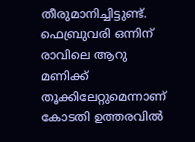തീരുമാനിച്ചിട്ടുണ്ട്. ഫെബ്രുവരി ഒന്നിന് രാവിലെ ആറു മണിക്ക് തൂക്കിലേറ്റുമെന്നാണ് കോടതി ഉത്തരവില്‍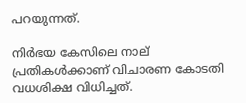പറയുന്നത്.

നിര്‍ഭയ കേസിലെ നാല് പ്രതികള്‍ക്കാണ് വിചാരണ കോടതി വധശിക്ഷ വിധിച്ചത്.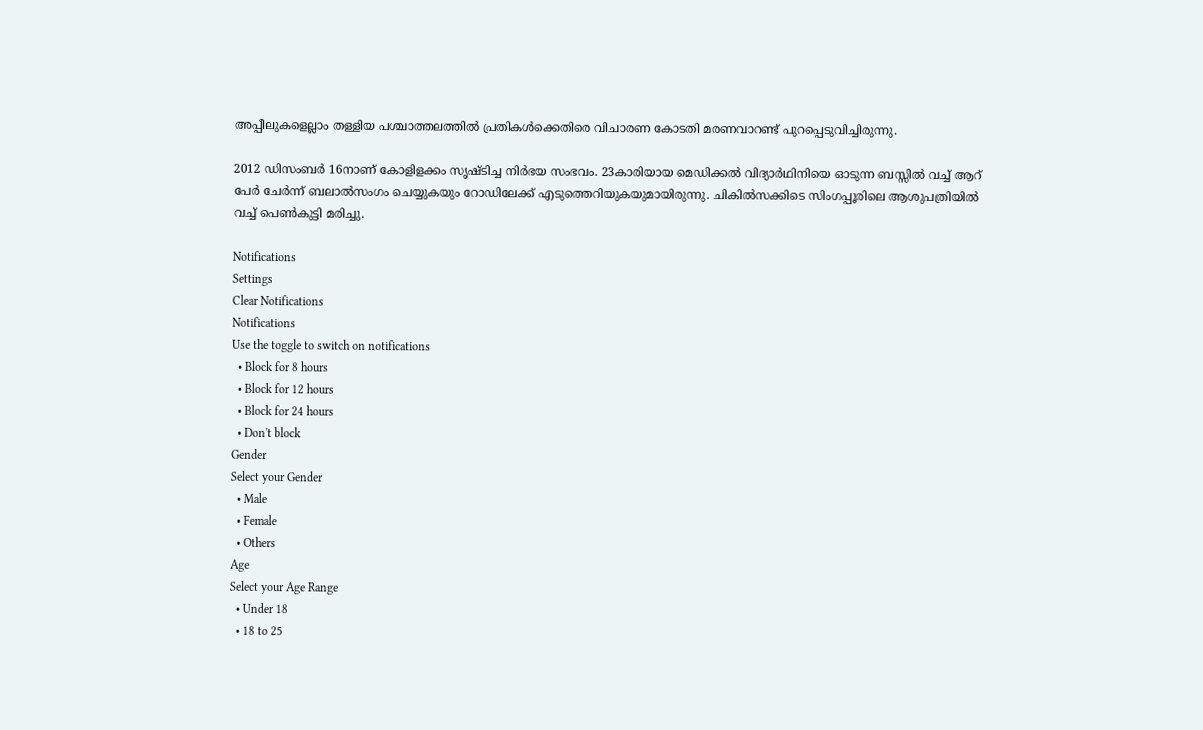അപ്പീലുകളെല്ലാം തള്ളിയ പശ്ചാത്തലത്തില്‍ പ്രതികള്‍ക്കെതിരെ വിചാരണ കോടതി മരണവാറണ്ട് പുറപ്പെടുവിച്ചിരുന്നു.

2012 ഡിസംബര്‍ 16നാണ് കോളിളക്കം സൃഷ്ടിച്ച നിര്‍ഭയ സംഭവം. 23കാരിയായ മെഡിക്കല്‍ വിദ്യാര്‍ഥിനിയെ ഓടുന്ന ബസ്സില്‍ വച്ച് ആറ് പേര്‍ ചേര്‍ന്ന് ബലാല്‍സംഗം ചെയ്യുകയും റോഡിലേക്ക് എടുത്തെറിയുകയുമായിരുന്നു. ചികില്‍സക്കിടെ സിംഗപ്പൂരിലെ ആശുപത്രിയില്‍ വച്ച് പെണ്‍കുട്ടി മരിച്ചു.

Notifications
Settings
Clear Notifications
Notifications
Use the toggle to switch on notifications
  • Block for 8 hours
  • Block for 12 hours
  • Block for 24 hours
  • Don't block
Gender
Select your Gender
  • Male
  • Female
  • Others
Age
Select your Age Range
  • Under 18
  • 18 to 25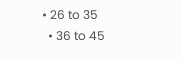• 26 to 35
  • 36 to 45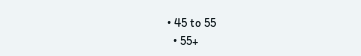• 45 to 55
  • 55+